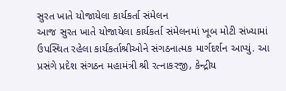સુરત ખાતે યોજાયેલા કાર્યકર્તા સંમેલન
આજ સુરત ખાતે યોજાયેલા કાર્યકર્તા સંમેલનમાં ખૂબ મોટી સંખ્યામાં ઉપસ્થિત રહેલા કાર્યકર્તાશ્રીઓને સંગઠનાત્મક માર્ગદર્શન આપ્યું. આ પ્રસંગે પ્રદેશ સંગઠન મહામંત્રી શ્રી રત્નાકરજી, કેન્દ્રીય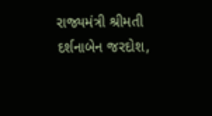રાજ્યમંત્રી શ્રીમતી દર્શનાબેન જરદોશ,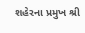શહેરના પ્રમુખ શ્રી